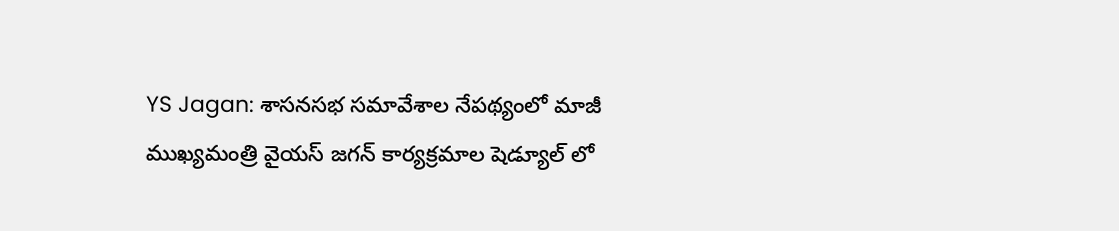YS Jagan: శాసనసభ సమావేశాల నేపథ్యంలో మాజీ ముఖ్యమంత్రి వైయస్ జగన్ కార్యక్రమాల షెడ్యూల్ లో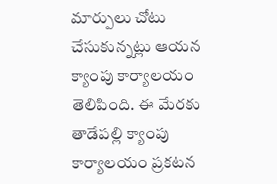మార్పులు చోటు చేసుకున్నట్లు ఆయన క్యాంపు కార్యాలయం తెలిపింది. ఈ మేరకు తాడేపల్లి క్యాంపు కార్యాలయం ప్రకటన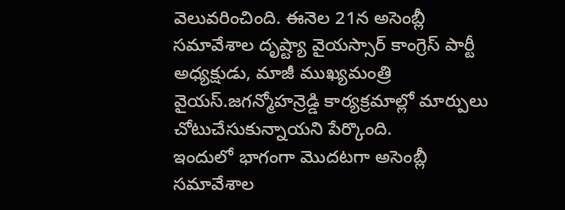వెలువరించింది. ఈనెల 21న అసెంబ్లీ సమావేశాల దృష్ట్యా వైయస్సార్ కాంగ్రెస్ పార్టీ అధ్యక్షుడు, మాజీ ముఖ్యమంత్రి వైయస్.జగన్మోహన్రెడ్డి కార్యక్రమాల్లో మార్పులు చోటుచేసుకున్నాయని పేర్కొంది.
ఇందులో భాగంగా మొదటగా అసెంబ్లీ సమావేశాల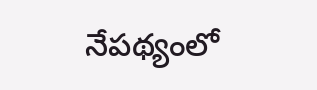నేపథ్యంలో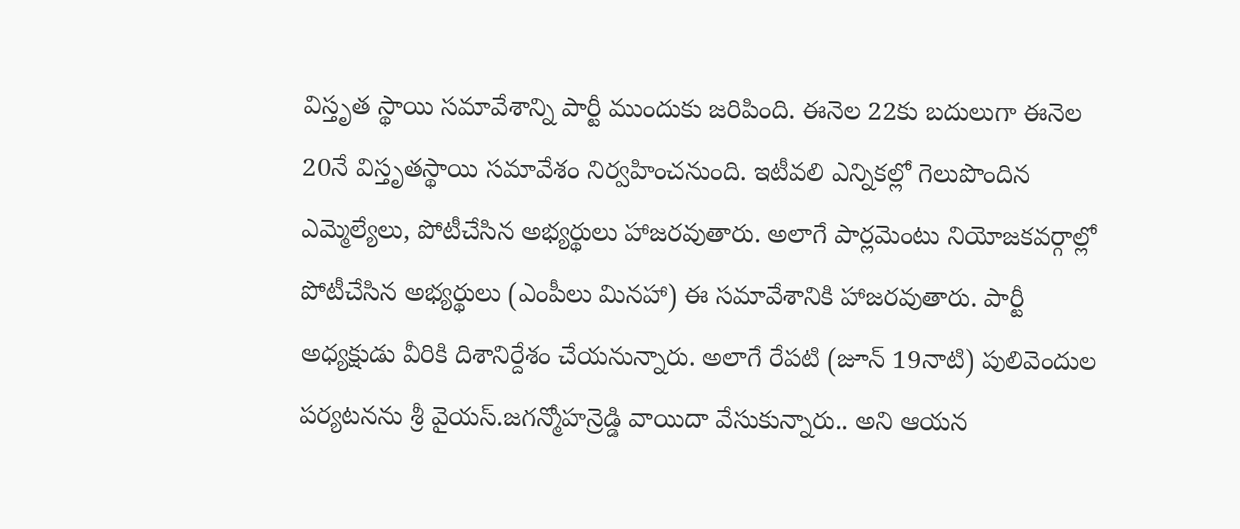విస్తృత స్థాయి సమావేశాన్ని పార్టీ ముందుకు జరిపింది. ఈనెల 22కు బదులుగా ఈనెల 20నే విస్తృతస్థాయి సమావేశం నిర్వహించనుంది. ఇటీవలి ఎన్నికల్లో గెలుపొందిన ఎమ్మెల్యేలు, పోటీచేసిన అభ్యర్థులు హాజరవుతారు. అలాగే పార్లమెంటు నియోజకవర్గాల్లో పోటీచేసిన అభ్యర్థులు (ఎంపీలు మినహా) ఈ సమావేశానికి హాజరవుతారు. పార్టీ అధ్యక్షుడు వీరికి దిశానిర్దేశం చేయనున్నారు. అలాగే రేపటి (జూన్ 19నాటి) పులివెందుల పర్యటనను శ్రీ వైయస్.జగన్మోహన్రెడ్డి వాయిదా వేసుకున్నారు.. అని ఆయన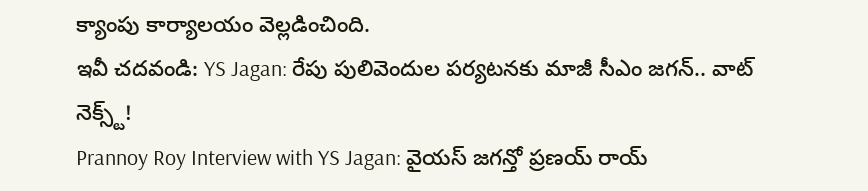క్యాంపు కార్యాలయం వెల్లడించింది.
ఇవీ చదవండి: YS Jagan: రేపు పులివెందుల పర్యటనకు మాజీ సీఎం జగన్.. వాట్ నెక్స్ట్!
Prannoy Roy Interview with YS Jagan: వైయస్ జగన్తో ప్రణయ్ రాయ్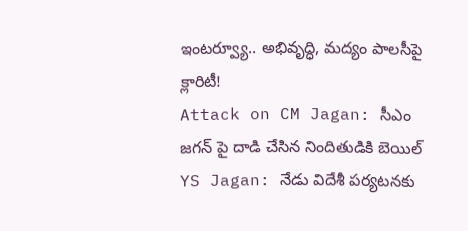ఇంటర్వ్యూ.. అభివృద్ధి, మద్యం పాలసీపై క్లారిటీ!
Attack on CM Jagan: సీఎం జగన్ పై దాడి చేసిన నిందితుడికి బెయిల్
YS Jagan: నేడు విదేశీ పర్యటనకు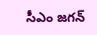సీఎం జగన్